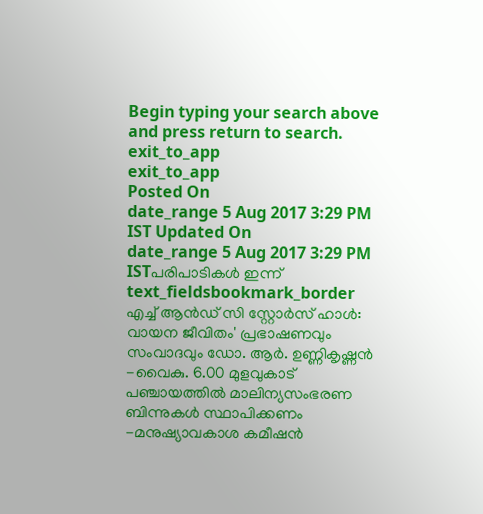Begin typing your search above and press return to search.
exit_to_app
exit_to_app
Posted On
date_range 5 Aug 2017 3:29 PM IST Updated On
date_range 5 Aug 2017 3:29 PM ISTപരിപാടികൾ ഇന്ന്
text_fieldsbookmark_border
എച്ച് ആൻഡ് സി സ്റ്റോർസ് ഹാൾ: വായന ജീവിതം' പ്രഭാഷണവും സംവാദവും ഡോ. ആർ. ഉണ്ണികൃഷ്ണൻ -വൈകു. 6.00 മുളവുകാട് പഞ്ചായത്തിൽ മാലിന്യസംഭരണ ബിന്നുകൾ സ്ഥാപിക്കണം -മനുഷ്യാവകാശ കമീഷൻ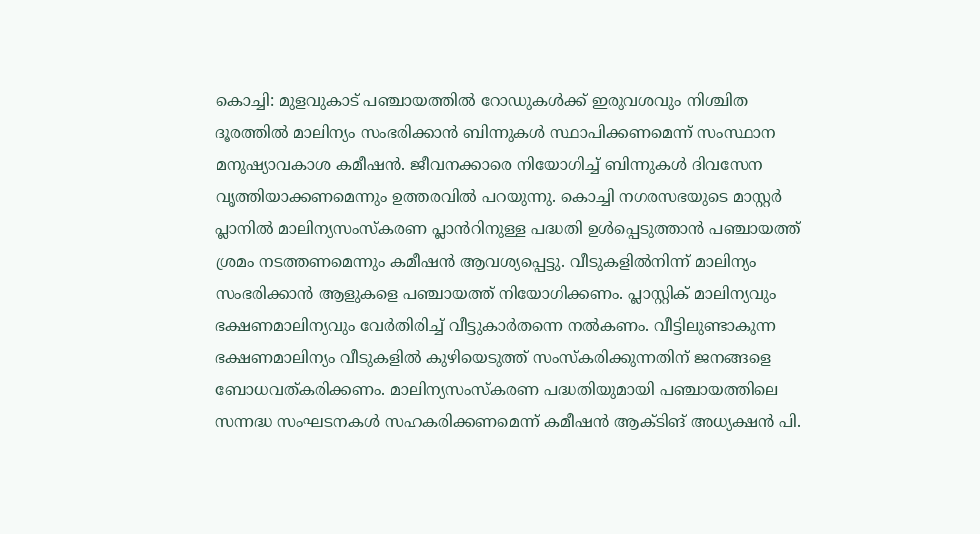കൊച്ചി: മുളവുകാട് പഞ്ചായത്തിൽ റോഡുകൾക്ക് ഇരുവശവും നിശ്ചിത ദൂരത്തിൽ മാലിന്യം സംഭരിക്കാൻ ബിന്നുകൾ സ്ഥാപിക്കണമെന്ന് സംസ്ഥാന മനുഷ്യാവകാശ കമീഷൻ. ജീവനക്കാരെ നിയോഗിച്ച് ബിന്നുകൾ ദിവസേന വൃത്തിയാക്കണമെന്നും ഉത്തരവിൽ പറയുന്നു. കൊച്ചി നഗരസഭയുടെ മാസ്റ്റർ പ്ലാനിൽ മാലിന്യസംസ്കരണ പ്ലാൻറിനുള്ള പദ്ധതി ഉൾപ്പെടുത്താൻ പഞ്ചായത്ത് ശ്രമം നടത്തണമെന്നും കമീഷൻ ആവശ്യപ്പെട്ടു. വീടുകളിൽനിന്ന് മാലിന്യം സംഭരിക്കാൻ ആളുകളെ പഞ്ചായത്ത് നിയോഗിക്കണം. പ്ലാസ്റ്റിക് മാലിന്യവും ഭക്ഷണമാലിന്യവും വേർതിരിച്ച് വീട്ടുകാർതന്നെ നൽകണം. വീട്ടിലുണ്ടാകുന്ന ഭക്ഷണമാലിന്യം വീടുകളിൽ കുഴിയെടുത്ത് സംസ്കരിക്കുന്നതിന് ജനങ്ങളെ ബോധവത്കരിക്കണം. മാലിന്യസംസ്കരണ പദ്ധതിയുമായി പഞ്ചായത്തിലെ സന്നദ്ധ സംഘടനകൾ സഹകരിക്കണമെന്ന് കമീഷൻ ആക്ടിങ് അധ്യക്ഷൻ പി.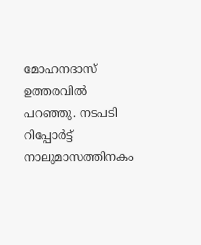മോഹനദാസ് ഉത്തരവിൽ പറഞ്ഞു. നടപടി റിപ്പോർട്ട് നാലുമാസത്തിനകം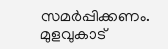സമർപ്പിക്കണം. മുളവുകാട്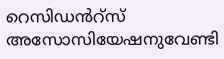റെസിഡൻറ്സ് അസോസിയേഷനുവേണ്ടി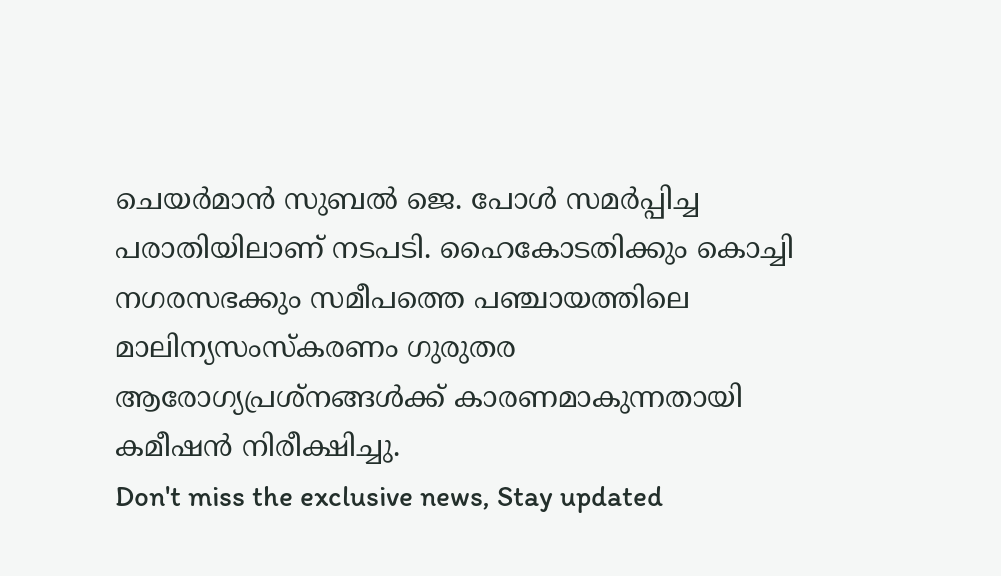ചെയർമാൻ സുബൽ ജെ. പോൾ സമർപ്പിച്ച പരാതിയിലാണ് നടപടി. ഹൈകോടതിക്കും കൊച്ചി നഗരസഭക്കും സമീപത്തെ പഞ്ചായത്തിലെ മാലിന്യസംസ്കരണം ഗുരുതര ആരോഗ്യപ്രശ്നങ്ങൾക്ക് കാരണമാകുന്നതായി കമീഷൻ നിരീക്ഷിച്ചു.
Don't miss the exclusive news, Stay updated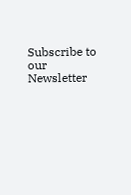Subscribe to our Newsletter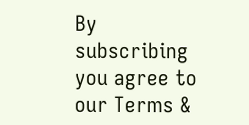By subscribing you agree to our Terms &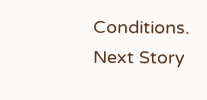Conditions.
Next Story